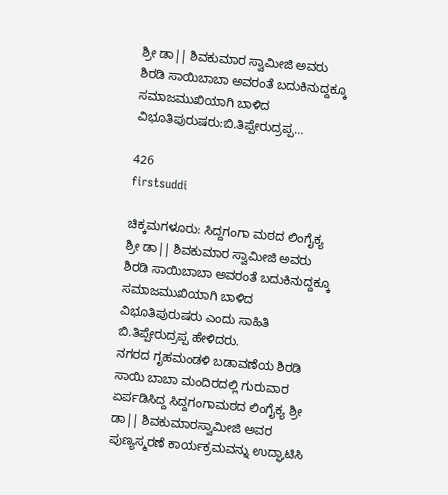ಶ್ರೀ ಡಾ|| ಶಿವಕುಮಾರ ಸ್ವಾಮೀಜಿ ಅವರು ಶಿರಡಿ ಸಾಯಿಬಾಬಾ ಅವರಂತೆ ಬದುಕಿನುದ್ದಕ್ಕೂ ಸಮಾಜಮುಖಿಯಾಗಿ ಬಾಳಿದ ವಿಭೂತಿಪುರುಷರು:ಬಿ.ತಿಪ್ಪೇರುದ್ರಪ್ಪ…

426
firstsuddi

ಚಿಕ್ಕಮಗಳೂರು: ಸಿದ್ದಗಂಗಾ ಮಠದ ಲಿಂಗೈಕ್ಯ ಶ್ರೀ ಡಾ|| ಶಿವಕುಮಾರ ಸ್ವಾಮೀಜಿ ಅವರು ಶಿರಡಿ ಸಾಯಿಬಾಬಾ ಅವರಂತೆ ಬದುಕಿನುದ್ದಕ್ಕೂ ಸಮಾಜಮುಖಿಯಾಗಿ ಬಾಳಿದ ವಿಭೂತಿಪುರುಷರು ಎಂದು ಸಾಹಿತಿ ಬಿ.ತಿಪ್ಪೇರುದ್ರಪ್ಪ ಹೇಳಿದರು.
ನಗರದ ಗೃಹಮಂಡಳಿ ಬಡಾವಣೆಯ ಶಿರಡಿ ಸಾಯಿ ಬಾಬಾ ಮಂದಿರದಲ್ಲಿ ಗುರುವಾರ ಏರ್ಪಡಿಸಿದ್ದ ಸಿದ್ದಗಂಗಾಮಠದ ಲಿಂಗೈಕ್ಯ ಶ್ರೀ ಡಾ|| ಶಿವಕುಮಾರಸ್ವಾಮೀಜಿ ಅವರ ಪುಣ್ಯಸ್ಮರಣೆ ಕಾರ್ಯಕ್ರಮವನ್ನು ಉದ್ಘಾಟಿಸಿ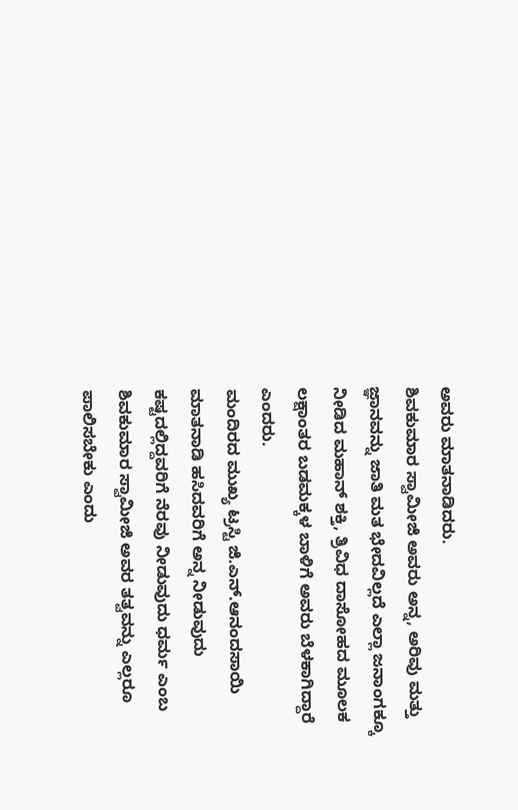ಅವರು ಮಾತನಾಡಿದರು.
ಶಿವಕುಮಾರ ಸ್ವಾಮೀಜಿ ಅವರು ಅನ್ನ, ಅರಿವು ಮತ್ತು ಜ್ಞಾನವನ್ನು ಜಾತಿ ಮತ ಭೇದವಿಲ್ಲದೆ ಎಲ್ಲಾ ಜನಾಂಗಕ್ಕೂ ನೀಡಿದ ಮಹಾನ್ ಶಕ್ತಿ, ತ್ರಿವಿಧ ದಾಸೋಹದ ಮೂಲಕ ಲಕ್ಷಾಂತರ ಬಡಮಕ್ಕಳ ಬಾಳಿಗೆ ಅವರು ಬೆಳಕಾಗಿದ್ದಾರೆ ಎಂದರು.
ಮಂದಿರದ ಮುಖ್ಯ ಟ್ರಸ್ಟಿ ಜಿ.ಎನ್.ಆನಂದಸಾಯಿ ಮಾತನಾಡಿ ಹಸಿದವರಿಗೆ ಅನ್ನ ನೀಡುವುದು ಕಷ್ಟದಲ್ಲಿದ್ದವರಿಗೆ ನೆರವು ನೀಡುವುದು ಧರ್ಮ ಎಂಬ ಶಿವಕುಮಾರ ಸ್ವಾಮೀಜಿ ಅವರ ತತ್ವವನ್ನು ಎಲ್ಲರೂ ಪಾಲಿಸಬೇಕು ಎಂದು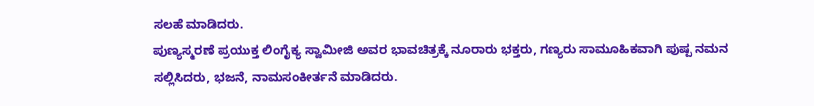ಸಲಹೆ ಮಾಡಿದರು.
ಪುಣ್ಯಸ್ಮರಣೆ ಪ್ರಯುಕ್ತ ಲಿಂಗೈಕ್ಯ ಸ್ವಾಮೀಜಿ ಅವರ ಭಾವಚಿತ್ರಕ್ಕೆ ನೂರಾರು ಭಕ್ತರು, ಗಣ್ಯರು ಸಾಮೂಹಿಕವಾಗಿ ಪುಷ್ಪ ನಮನ ಸಲ್ಲಿಸಿದರು, ಭಜನೆ, ನಾಮಸಂಕೀರ್ತನೆ ಮಾಡಿದರು.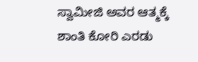ಸ್ವಾಮೀಜಿ ಅವರ ಆತ್ಮಕ್ಕೆ ಶಾಂತಿ ಕೋರಿ ಎರಡು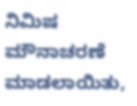ನಿಮಿಷ ಮೌನಾಚರಣೆ ಮಾಡಲಾಯಿತು,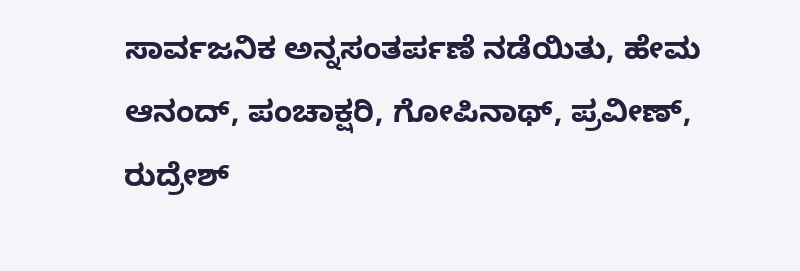ಸಾರ್ವಜನಿಕ ಅನ್ನಸಂತರ್ಪಣೆ ನಡೆಯಿತು, ಹೇಮ ಆನಂದ್, ಪಂಚಾಕ್ಷರಿ, ಗೋಪಿನಾಥ್, ಪ್ರವೀಣ್, ರುದ್ರೇಶ್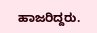ಹಾಜರಿದ್ದರು.